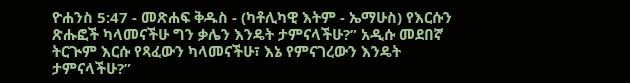ዮሐንስ 5:47 - መጽሐፍ ቅዱስ - (ካቶሊካዊ እትም - ኤማሁስ) የእርሱን ጽሑፎች ካላመናችሁ ግን ቃሌን እንዴት ታምናላችሁ?” አዲሱ መደበኛ ትርጒም እርሱ የጻፈውን ካላመናችሁ፣ እኔ የምናገረውን እንዴት ታምናላችሁ?”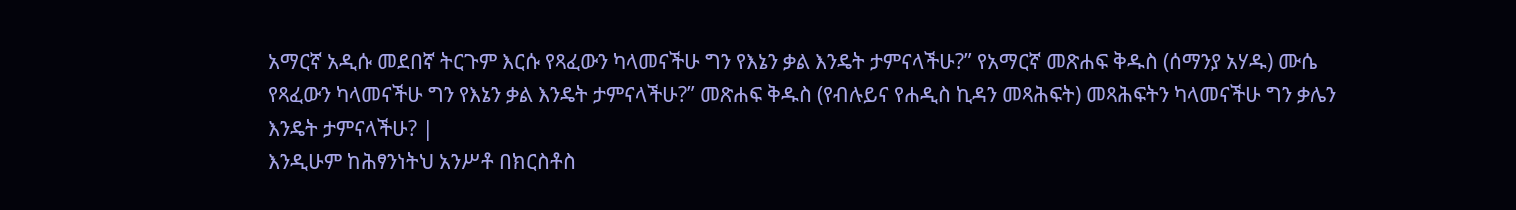አማርኛ አዲሱ መደበኛ ትርጉም እርሱ የጻፈውን ካላመናችሁ ግን የእኔን ቃል እንዴት ታምናላችሁ?” የአማርኛ መጽሐፍ ቅዱስ (ሰማንያ አሃዱ) ሙሴ የጻፈውን ካላመናችሁ ግን የእኔን ቃል እንዴት ታምናላችሁ?” መጽሐፍ ቅዱስ (የብሉይና የሐዲስ ኪዳን መጻሕፍት) መጻሕፍትን ካላመናችሁ ግን ቃሌን እንዴት ታምናላችሁ? |
እንዲሁም ከሕፃንነትህ አንሥቶ በክርስቶስ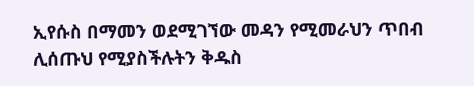ኢየሱስ በማመን ወደሚገኘው መዳን የሚመራህን ጥበብ ሊሰጡህ የሚያስችሉትን ቅዱስ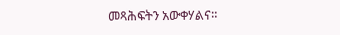መጻሕፍትን አውቀሃልና።